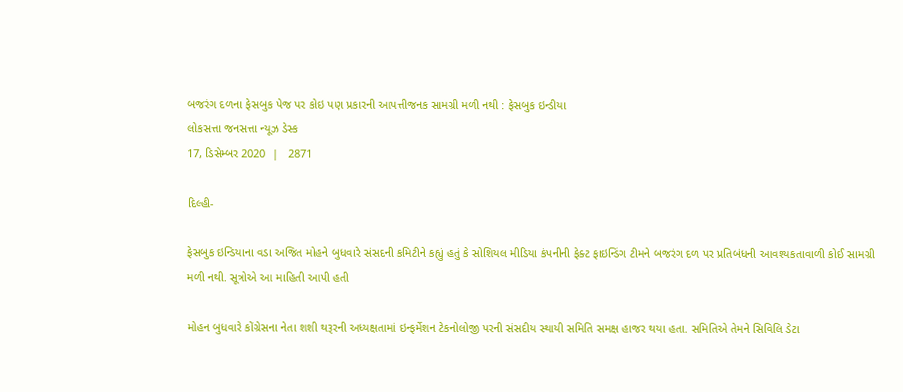બજરંગ દળના ફેસબુક પેજ પર કોઇ પણ પ્રકારની આપત્તીજનક સામગ્રી મળી નથી : ફેસબુક ઇન્ડીયા
લોકસત્તા જનસત્તા ન્યૂઝ ડેસ્ક
17, ડિસેમ્બર 2020  |   2871

દિલ્હી-

ફેસબુક ઇન્ડિયાના વડા અજિત મોહને બુધવારે સંસદની કમિટીને કહ્યું હતું કે સોશિયલ મીડિયા કંપનીની ફેક્ટ ફાઇન્ડિંગ ટીમને બજરંગ દળ પર પ્રતિબંધની આવશ્યકતાવાળી કોઈ સામગ્રી મળી નથી. સૂત્રોએ આ માહિતી આપી હતી

મોહન બુધવારે કોંગ્રેસના નેતા શશી થરૂરની અધ્યક્ષતામાં ઇન્ફર્મેશન ટેકનોલોજી પરની સંસદીય સ્થાયી સમિતિ સમક્ષ હાજર થયા હતા. સમિતિએ તેમને સિવિલિ ડેટા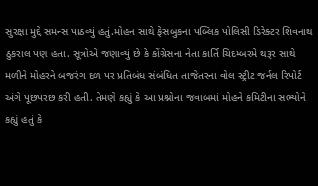સુરક્ષા મુદ્દે સમન્સ પાઠવ્યું હતું.મોહન સાથે ફેસબુકના પબ્લિક પોલિસી ડિરેક્ટર શિવનાથ ઠુકરાલ પણ હતા. સૂત્રોએ જણાવ્યું છે કે કોંગ્રેસના નેતા કાર્તિ ચિદમ્બરમે થરૂર સાથે મળીને મોહરને બજરંગ દળ પર પ્રતિબંધ સંબંધિત તાજેતરના વોલ સ્ટ્રીટ જર્નલ રિપોર્ટ અંગે પૂછપરછ કરી હતી. તેમણે કહ્યું કે આ પ્રશ્નોના જવાબમાં મોહને કમિટીના સભ્યોને કહ્યું હતું કે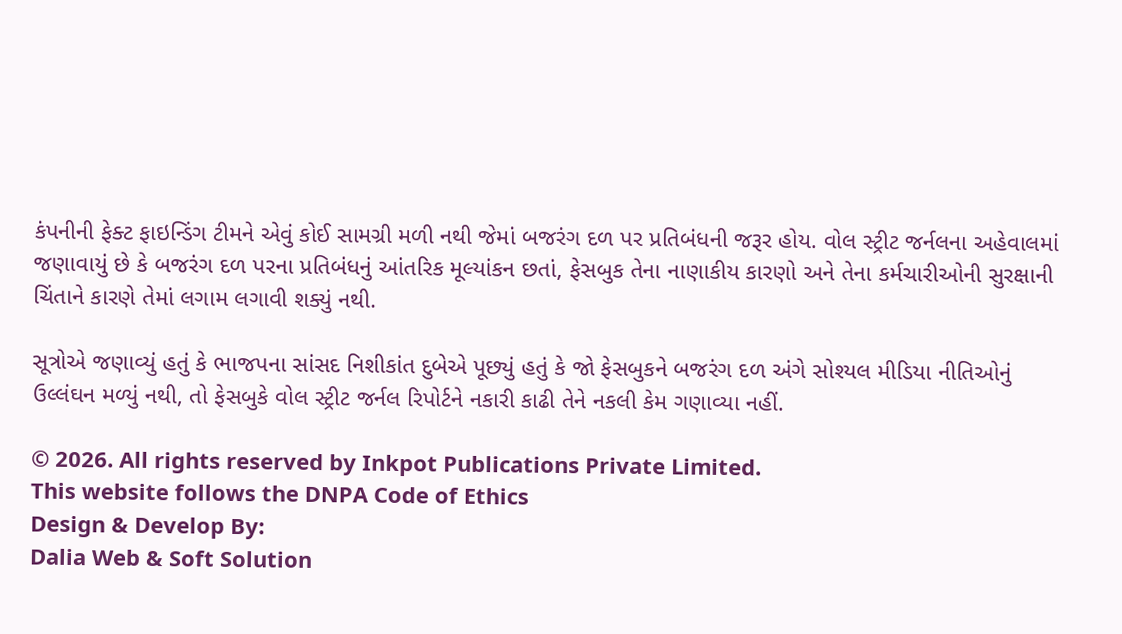કંપનીની ફેક્ટ ફાઇન્ડિંગ ટીમને એવું કોઈ સામગ્રી મળી નથી જેમાં બજરંગ દળ પર પ્રતિબંધની જરૂર હોય. વોલ સ્ટ્રીટ જર્નલના અહેવાલમાં જણાવાયું છે કે બજરંગ દળ પરના પ્રતિબંધનું આંતરિક મૂલ્યાંકન છતાં, ફેસબુક તેના નાણાકીય કારણો અને તેના કર્મચારીઓની સુરક્ષાની ચિંતાને કારણે તેમાં લગામ લગાવી શક્યું નથી.

સૂત્રોએ જણાવ્યું હતું કે ભાજપના સાંસદ નિશીકાંત દુબેએ પૂછ્યું હતું કે જો ફેસબુકને બજરંગ દળ અંગે સોશ્યલ મીડિયા નીતિઓનું ઉલ્લંઘન મળ્યું નથી, તો ફેસબુકે વોલ સ્ટ્રીટ જર્નલ રિપોર્ટને નકારી કાઢી તેને નકલી કેમ ગણાવ્યા નહીં.

© 2026. All rights reserved by Inkpot Publications Private Limited.
This website follows the DNPA Code of Ethics
Design & Develop By:
Dalia Web & Soft Solution